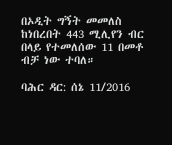በኦዲት ግኝት መመለስ ከነበረበት 443 ሚሊየን ብር በላይ የተመለሰው 11 በመቶ ብቻ ነው ተባለ።

ባሕር ዳር: ሰኔ 11/2016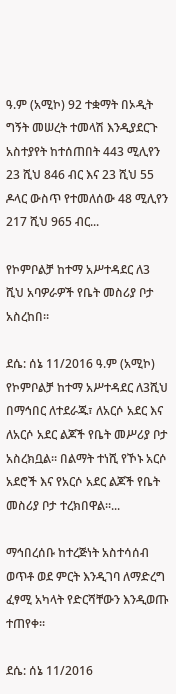ዓ.ም (አሚኮ) 92 ተቋማት በኦዲት ግኝት መሠረት ተመላሽ እንዲያደርጉ አስተያየት ከተሰጠበት 443 ሚሊየን 23 ሺህ 846 ብር እና 23 ሺህ 55 ዶላር ውስጥ የተመለሰው 48 ሚሊየን 217 ሺህ 965 ብር...

የኮምቦልቻ ከተማ አሥተዳደር ለ3 ሺህ አባዎራዎች የቤት መስሪያ ቦታ አስረከበ።

ደሴ: ሰኔ 11/2016 ዓ.ም (አሚኮ) የኮምቦልቻ ከተማ አሥተዳደር ለ3ሺህ በማኅበር ለተደራጁ፣ ለአርሶ አደር እና ለአርሶ አደር ልጆች የቤት መሥሪያ ቦታ አስረክቧል። በልማት ተነሺ የኾኑ አርሶ አደሮች እና የአርሶ አደር ልጆች የቤት መስሪያ ቦታ ተረክበዋል።...

ማኅበረሰቡ ከተረጅነት አስተሳሰብ ወጥቶ ወደ ምርት እንዲገባ ለማድረግ ፈፃሚ አካላት የድርሻቸውን እንዲወጡ ተጠየቀ፡፡

ደሴ: ሰኔ 11/2016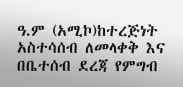ዓ.ም (አሚኮ)ከተረጅነት አስተሳሰብ ለመላቀቅ እና በቤተሰብ ደረጃ የምግብ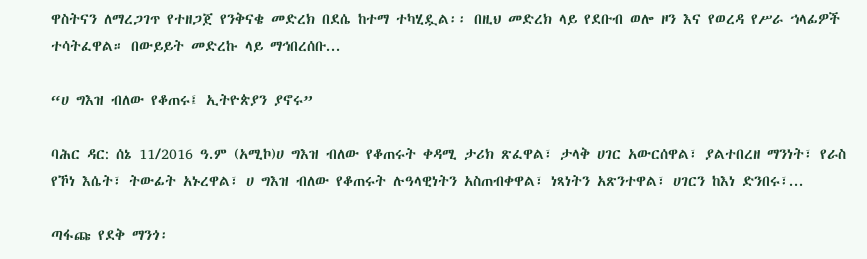ዋስትናን ለማረጋገጥ የተዘጋጀ የንቅናቄ መድረክ በደሴ ከተማ ተካሂዷል፡፡ በዚህ መድረክ ላይ የደቡብ ወሎ ዞን እና የወረዳ የሥራ ኀላፊዎች ተሳትፈዋል። በውይይት መድረኩ ላይ ማኅበረሰቡ...

“ሀ ግእዝ ብለው የቆጠሩ፤ ኢትዮጵያን ያኖሩ”

ባሕር ዳር: ሰኔ 11/2016 ዓ.ም (አሚኮ)ሀ ግእዝ ብለው የቆጠሩት ቀዳሚ ታሪክ ጽፈዋል፣ ታላቅ ሀገር አውርሰዋል፣ ያልተበረዘ ማንነት፣ የራስ የኾነ እሴት፣ ትውፊት አኑረዋል፣ ሀ ግእዝ ብለው የቆጠሩት ሉዓላዊነትን አስጠብቀዋል፣ ነጻነትን አጽንተዋል፣ ሀገርን ከእነ ድንበሩ፣...

ጣፋጩ የደቅ ማንጎ፡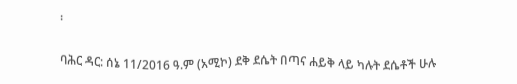፡

ባሕር ዳር: ሰኔ 11/2016 ዓ.ም (አሚኮ) ደቅ ደሴት በጣና ሐይቅ ላይ ካሉት ደሴቶች ሁሉ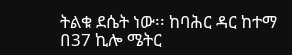ትልቁ ደሴት ነው፡፡ ከባሕር ዳር ከተማ በ37 ኪሎ ሜትር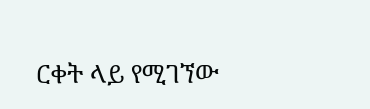ርቀት ላይ የሚገኘው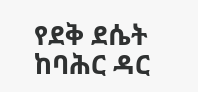የደቅ ደሴት ከባሕር ዳር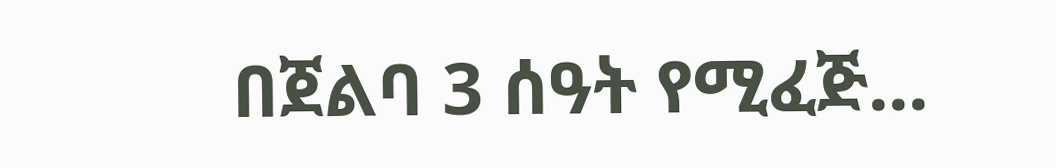በጀልባ 3 ሰዓት የሚፈጅ...